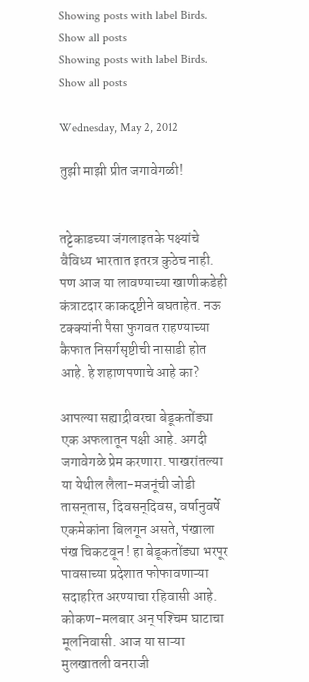Showing posts with label Birds. Show all posts
Showing posts with label Birds. Show all posts

Wednesday, May 2, 2012

तुझी माझी प्रीत जगावेगळी!


तट्टेकाडच्या जंगलाइतके पक्ष्यांचे वैविध्य भारतात इतरत्र कुठेच नाही. पण आज या लावण्याच्या खाणीकडेही कंत्राटदार काकदृष्टीने बघताहेत. नऊ टक्‍क्‍यांनी पैसा फुगवत राहण्याच्या कैफात निसर्गसृष्टीची नासाडी होत आहे. हे शहाणपणाचे आहे का?

आपल्या सह्याद्रीवरचा बेडूकतोंड्या एक अफलातून पक्षी आहे. अगदी जगावेगळे प्रेम करणारा. पाखरांतल्या या येथील लैला-मजनूंची जोडी तासन्‌तास, दिवसन्‌दिवस, वर्षानुवर्षे एकमेकांना बिलगून असते, पंखाला पंख चिकटवून ! हा बेडूकतोंड्या भरपूर पावसाच्या प्रदेशात फोफावणाऱ्या सदाहरित अरण्याचा रहिवासी आहे. कोकण-मलबार अन्‌ पश्‍चिम घाटाचा मूलनिवासी. आज या साऱ्या मुलखातली वनराजी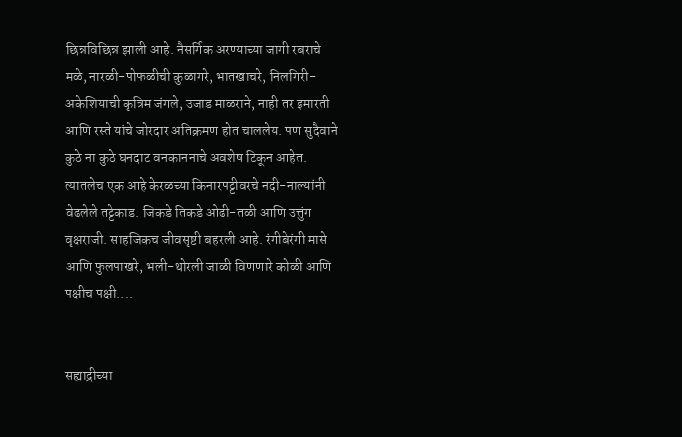छिन्नविछिन्न झाली आहे. नैसर्गिक अरण्याच्या जागी रबराचे मळे, नारळी-पोफळीची कुळागरे, भातखाचरे, निलगिरी-अकेशियाची कृत्रिम जंगले, उजाड माळराने, नाही तर इमारती आणि रस्ते यांचे जोरदार अतिक्रमण होत चाललेय. पण सुदैवाने कुठे ना कुठे घनदाट वनकाननाचे अवशेष टिकून आहेत. त्यातलेच एक आहे केरळच्या किनारपट्टीवरचे नदी-नाल्यांनी वेढलेले तट्टेकाड. जिकडे तिकडे ओढी-तळी आणि उत्तुंग वृक्षराजी. साहजिकच जीवसृष्टी बहरली आहे. रंगीबेरंगी मासे आणि फुलपाखरे, भली-थोरली जाळी विणणारे कोळी आणि पक्षीच पक्षी....


सह्याद्रीच्या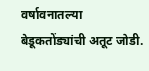वर्षावनातल्या बेडूकतोंड्यांची अतूट जोडी.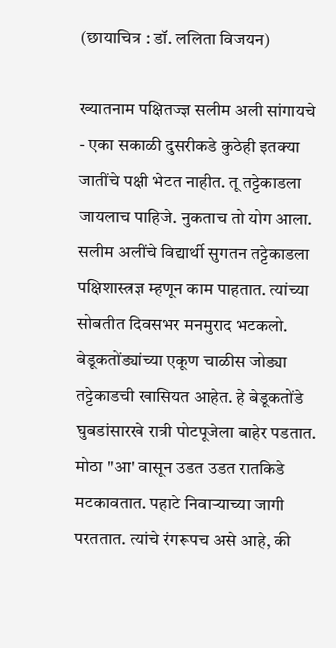(छायाचित्र : डॉ. ललिता विजयन)

ख्यातनाम पक्षितज्ज्ञ सलीम अली सांगायचे - एका सकाळी दुसरीकडे कुठेही इतक्‍या जातींचे पक्षी भेटत नाहीत. तू तट्टेकाडला जायलाच पाहिजे. नुकताच तो योग आला. सलीम अलींचे विद्यार्थी सुगतन तट्टेकाडला पक्षिशास्त्रज्ञ म्हणून काम पाहतात. त्यांच्या सोबतीत दिवसभर मनमुराद भटकलो. बेडूकतोंड्यांच्या एकूण चाळीस जोड्या तट्टेकाडची खासियत आहेत. हे बेडूकतोंडे घुबडांसारखे रात्री पोटपूजेला बाहेर पडतात. मोठा "आ' वासून उडत उडत रातकिडे मटकावतात. पहाटे निवाऱ्याच्या जागी परततात. त्यांचे रंगरूपच असे आहे, की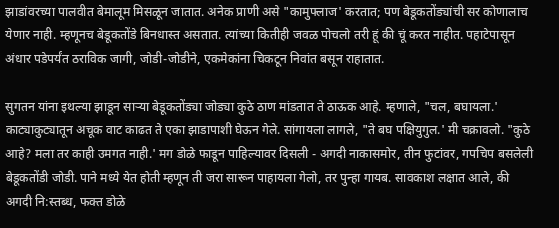झाडांवरच्या पालवीत बेमालूम मिसळून जातात. अनेक प्राणी असे "कामुफ्लाज' करतात; पण बेडूकतोंड्यांची सर कोणालाच येणार नाही. म्हणूनच बेडूकतोंडे बिनधास्त असतात. त्यांच्या कितीही जवळ पोचलो तरी हूं की चूं करत नाहीत. पहाटेपासून अंधार पडेपर्यंत ठराविक जागी, जोडी-जोडीने, एकमेकांना चिकटून निवांत बसून राहातात.

सुगतन यांना इथल्या झाडून साऱ्या बेडूकतोंड्या जोड्या कुठे ठाण मांडतात ते ठाऊक आहे. म्हणाले, "चल, बघायला.' काट्याकुट्यातून अचूक वाट काढत ते एका झाडापाशी घेऊन गेले. सांगायला लागले, "ते बघ पक्षियुगुल.' मी चक्रावलो. "कुठे आहे? मला तर काही उमगत नाही.' मग डोळे फाडून पाहिल्यावर दिसली - अगदी नाकासमोर, तीन फुटांवर, गपचिप बसलेली बेडूकतोंडी जोडी. पाने मध्ये येत होती म्हणून ती जरा सारून पाहायला गेलो, तर पुन्हा गायब. सावकाश लक्षात आले, की अगदी नि:स्तब्ध, फक्त डोळे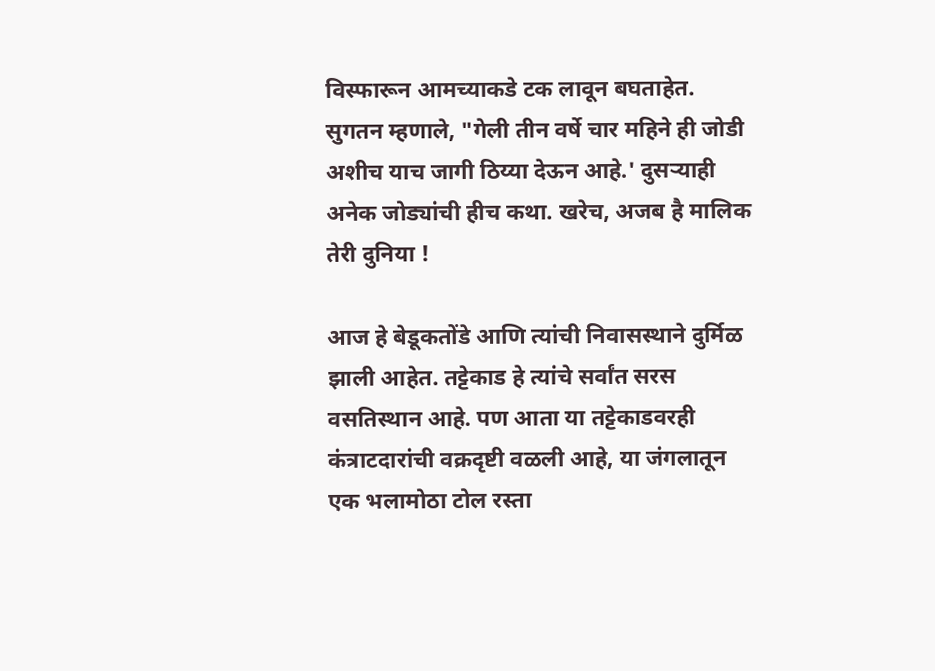विस्फारून आमच्याकडे टक लावून बघताहेत. सुगतन म्हणाले, "गेली तीन वर्षे चार महिने ही जोडी अशीच याच जागी ठिय्या देऊन आहे.' दुसऱ्याही अनेक जोड्यांची हीच कथा. खरेच, अजब है मालिक तेरी दुनिया !

आज हे बेडूकतोंडे आणि त्यांची निवासस्थाने दुर्मिळ झाली आहेत. तट्टेकाड हे त्यांचे सर्वांत सरस वसतिस्थान आहे. पण आता या तट्टेकाडवरही कंत्राटदारांची वक्रदृष्टी वळली आहे, या जंगलातून एक भलामोठा टोल रस्ता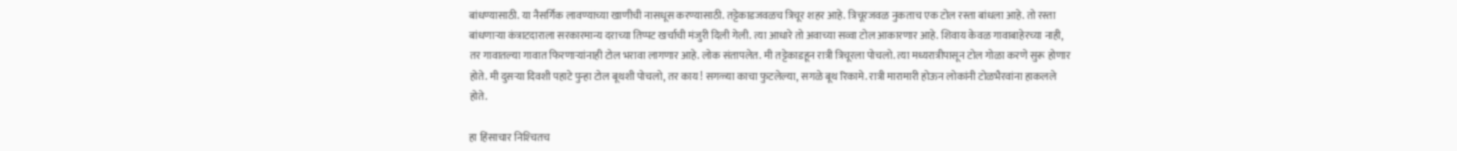बांधण्यासाठी. या नैसर्गिक लावण्याच्या खाणीची नासधूस करण्यासाठी. तट्टेकाडजवळच त्रिचूर शहर आहे. त्रिचूरजवळ नुकताच एक टोल रस्ता बांधला आहे. तो रस्ता बांधणाऱ्या कंत्राटदाराला सरकारमान्य दराच्या तिप्पट खर्चाची मंजुरी दिली गेली. त्या आधारे तो अवाच्या सव्वा टोल आकारणार आहे. शिवाय केवळ गावाबाहेरच्या नाही, तर गावातल्या गावात फिरणाऱ्यांनाही टोल भरावा लागणार आहे. लोक संतापलेत. मी तट्टेकाडहून रात्री त्रिचूरला पोचलो. त्या मध्यरात्रीपासून टोल गोळा करणे सुरू होणार होते. मी दुसऱ्या दिवशी पहाटे पुन्हा टोल बूथशी पोचलो, तर काय! सगळ्या काचा फुटलेल्या, सगळे बूथ रिकामे. रात्री मारामारी होऊन लोकांनी टोळभैरवांना हाकलले होते.

हा हिंसाचार निश्‍चितच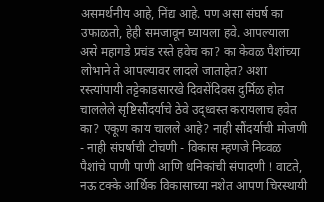असमर्थनीय आहे, निंद्य आहे. पण असा संघर्ष का उफाळतो, हेही समजावून घ्यायला हवे. आपल्याला असे महागडे प्रचंड रस्ते हवेच का? का केवळ पैशांच्या लोभाने ते आपल्यावर लादले जाताहेत? अशा रस्त्यांपायी तट्टेकाडसारखे दिवसेंदिवस दुर्मिळ होत चाललेले सृष्टिसौंदर्याचे ठेवे उद्‌ध्वस्त करायलाच हवेत का? एकूण काय चालले आहे? नाही सौंदर्याची मोजणी - नाही संघर्षाची टोचणी - विकास म्हणजे निव्वळ पैशांचे पाणी पाणी आणि धनिकांची संपादणी ! वाटते, नऊ टक्के आर्थिक विकासाच्या नशेत आपण चिरस्थायी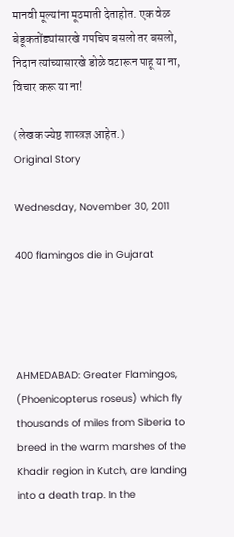मानवी मूल्यांना मूठमाती देताहोत. एक वेळ बेडूकतोंड्यांसारखे गपचिप बसलो तर बसलो, निदान त्यांच्यासारखे डोळे वटारून पाहू या ना, विचार करू या ना!

(लेखक ज्येष्ठ शास्त्रज्ञ आहेत.)
Original Story

Wednesday, November 30, 2011

400 flamingos die in Gujarat




AHMEDABAD: Greater Flamingos, (Phoenicopterus roseus) which fly thousands of miles from Siberia to breed in the warm marshes of the Khadir region in Kutch, are landing into a death trap. In the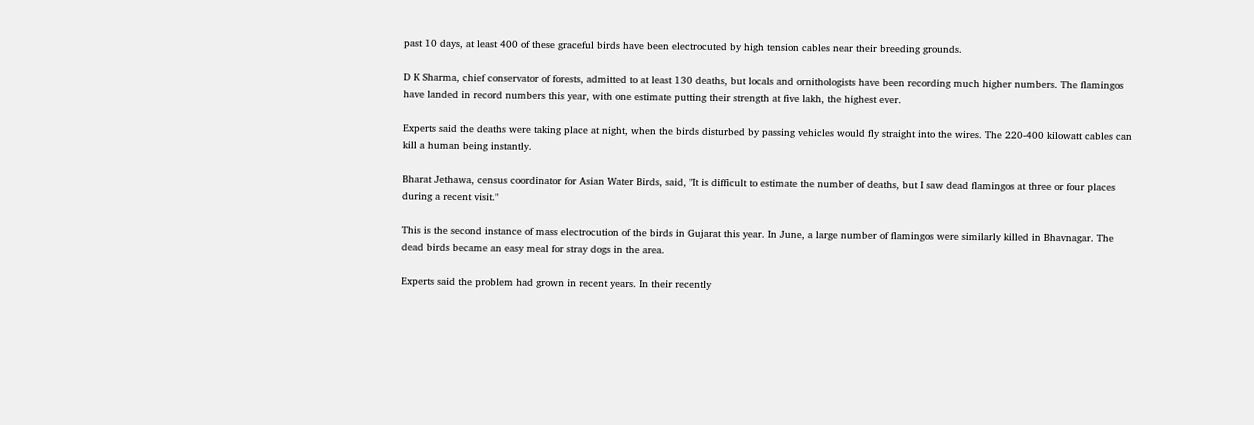past 10 days, at least 400 of these graceful birds have been electrocuted by high tension cables near their breeding grounds.

D K Sharma, chief conservator of forests, admitted to at least 130 deaths, but locals and ornithologists have been recording much higher numbers. The flamingos have landed in record numbers this year, with one estimate putting their strength at five lakh, the highest ever.

Experts said the deaths were taking place at night, when the birds disturbed by passing vehicles would fly straight into the wires. The 220-400 kilowatt cables can kill a human being instantly.

Bharat Jethawa, census coordinator for Asian Water Birds, said, "It is difficult to estimate the number of deaths, but I saw dead flamingos at three or four places during a recent visit."

This is the second instance of mass electrocution of the birds in Gujarat this year. In June, a large number of flamingos were similarly killed in Bhavnagar. The dead birds became an easy meal for stray dogs in the area.

Experts said the problem had grown in recent years. In their recently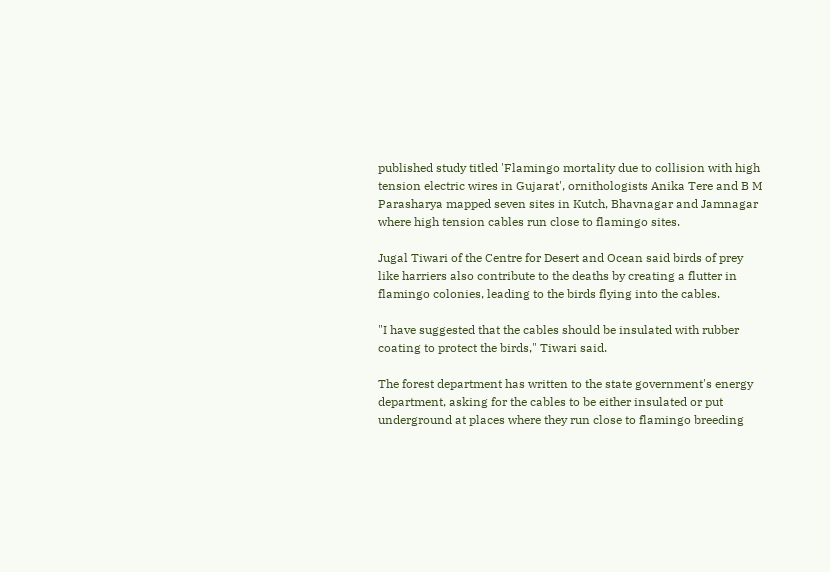published study titled 'Flamingo mortality due to collision with high tension electric wires in Gujarat', ornithologists Anika Tere and B M Parasharya mapped seven sites in Kutch, Bhavnagar and Jamnagar where high tension cables run close to flamingo sites.

Jugal Tiwari of the Centre for Desert and Ocean said birds of prey like harriers also contribute to the deaths by creating a flutter in flamingo colonies, leading to the birds flying into the cables.

"I have suggested that the cables should be insulated with rubber coating to protect the birds," Tiwari said.

The forest department has written to the state government's energy department, asking for the cables to be either insulated or put underground at places where they run close to flamingo breeding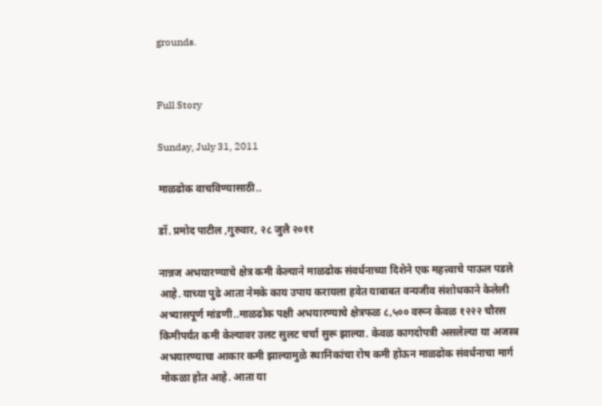grounds.


Full Story

Sunday, July 31, 2011

माळढोक वाचविण्यासाठी..

डॉ. प्रमोद पाटील ,गुरुवार, २८ जुलै २०११

नान्नज अभयारण्याचे क्षेत्र कमी केल्याने माळढोक संवर्धनाच्या दिशेने एक महत्त्वाचे पाऊल पडले आहे. याच्या पुढे आता नेमके काय उपाय करायला हवेत याबाबत वन्यजीव संशोधकाने केलेली अभ्यासपूर्ण मांडणी..माळढोक पक्षी अभयारण्याचे क्षेत्रफळ ८,५०० वरून केवळ १२२२ चौरस किमीपर्यंत कमी केल्यावर उलट सुलट चर्चा सुरू झाल्या. केवळ कागदोपत्री असलेल्या या अजस्त्र अभयारण्याचा आकार कमी झाल्यामुळे स्थानिकांचा रोष कमी होऊन माळढोक संवर्धनाचा मार्ग मोकळा होत आहे. आता या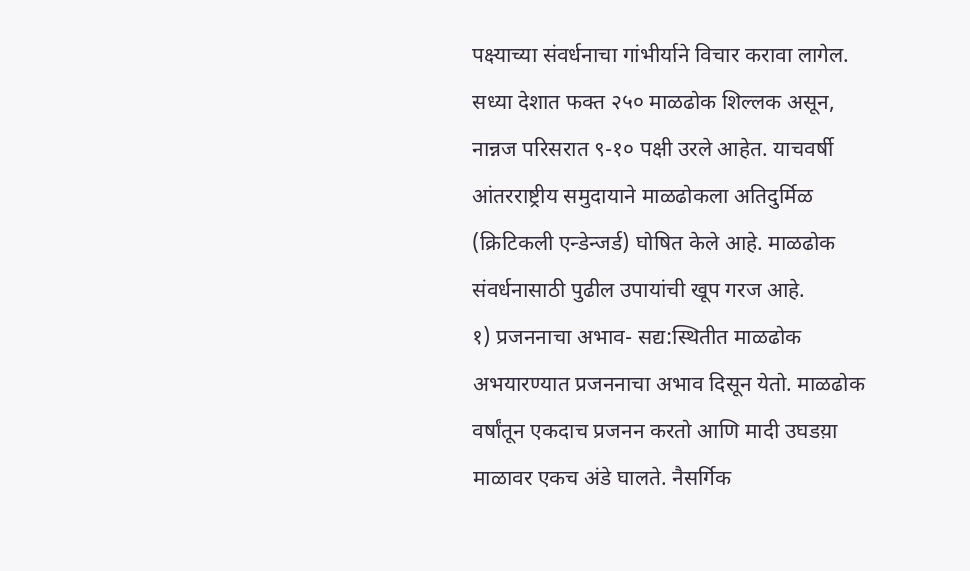पक्ष्याच्या संवर्धनाचा गांभीर्याने विचार करावा लागेल. सध्या देशात फक्त २५० माळढोक शिल्लक असून, नान्नज परिसरात ९-१० पक्षी उरले आहेत. याचवर्षी आंतरराष्ट्रीय समुदायाने माळढोकला अतिदुर्मिळ (क्रिटिकली एन्डेन्जर्ड) घोषित केले आहे. माळढोक संवर्धनासाठी पुढील उपायांची खूप गरज आहे.
१) प्रजननाचा अभाव- सद्य:स्थितीत माळढोक अभयारण्यात प्रजननाचा अभाव दिसून येतो. माळढोक वर्षांतून एकदाच प्रजनन करतो आणि मादी उघडय़ा माळावर एकच अंडे घालते. नैसर्गिक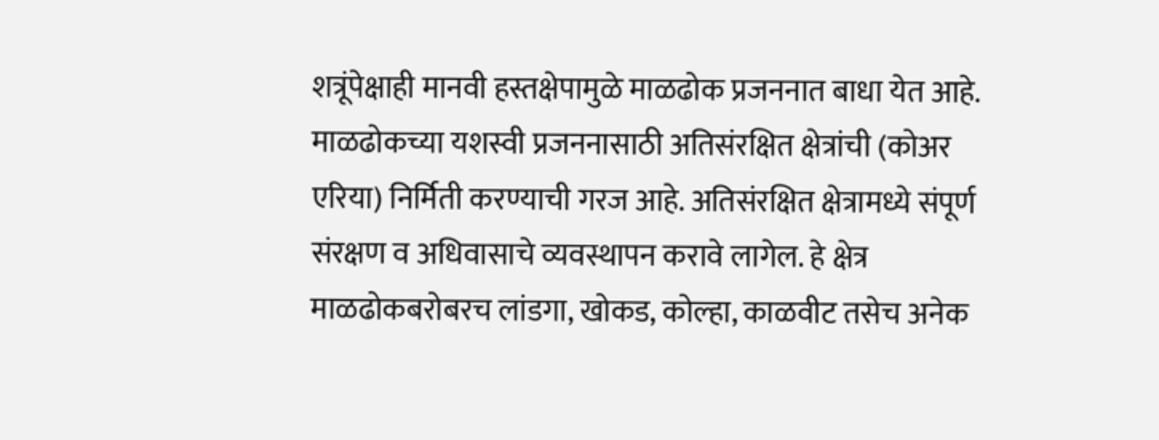शत्रूंपेक्षाही मानवी हस्तक्षेपामुळे माळढोक प्रजननात बाधा येत आहे. माळढोकच्या यशस्वी प्रजननासाठी अतिसंरक्षित क्षेत्रांची (कोअर एरिया) निर्मिती करण्याची गरज आहे. अतिसंरक्षित क्षेत्रामध्ये संपूर्ण संरक्षण व अधिवासाचे व्यवस्थापन करावे लागेल. हे क्षेत्र माळढोकबरोबरच लांडगा, खोकड, कोल्हा, काळवीट तसेच अनेक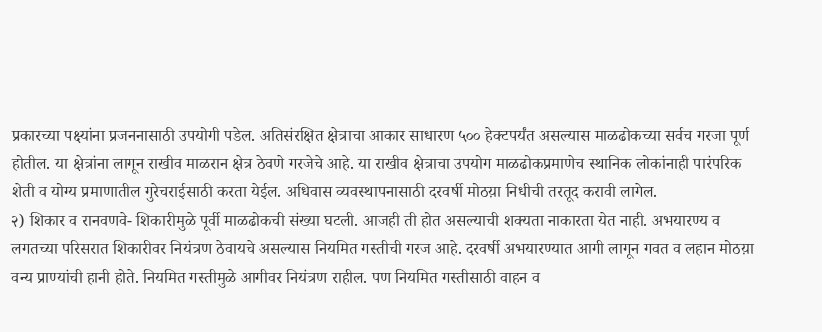प्रकारच्या पक्ष्यांना प्रजननासाठी उपयोगी पडेल. अतिसंरक्षित क्षेत्राचा आकार साधारण ५०० हेक्टपर्यंत असल्यास माळढोकच्या सर्वच गरजा पूर्ण होतील. या क्षेत्रांना लागून राखीव माळरान क्षेत्र ठेवणे गरजेचे आहे. या राखीव क्षेत्राचा उपयोग माळढोकप्रमाणेच स्थानिक लोकांनाही पारंपरिक शेती व योग्य प्रमाणातील गुरेचराईसाठी करता येईल. अधिवास व्यवस्थापनासाठी दरवर्षी मोठय़ा निधीची तरतूद करावी लागेल.
२) शिकार व रानवणवे- शिकारीमुळे पूर्वी माळढोकची संख्या घटली. आजही ती होत असल्याची शक्यता नाकारता येत नाही. अभयारण्य व लगतच्या परिसरात शिकारीवर नियंत्रण ठेवायचे असल्यास नियमित गस्तीची गरज आहे. दरवर्षी अभयारण्यात आगी लागून गवत व लहान मोठय़ा वन्य प्राण्यांची हानी होते. नियमित गस्तीमुळे आगीवर नियंत्रण राहील. पण नियमित गस्तीसाठी वाहन व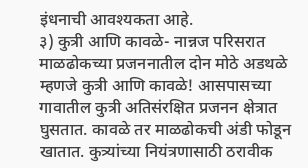इंधनाची आवश्यकता आहे.
३) कुत्री आणि कावळे- नान्नज परिसरात माळढोकच्या प्रजननातील दोन मोठे अडथळे म्हणजे कुत्री आणि कावळे! आसपासच्या गावातील कुत्री अतिसंरक्षित प्रजनन क्षेत्रात घुसतात. कावळे तर माळढोकची अंडी फोडून खातात. कुत्र्यांच्या नियंत्रणासाठी ठरावीक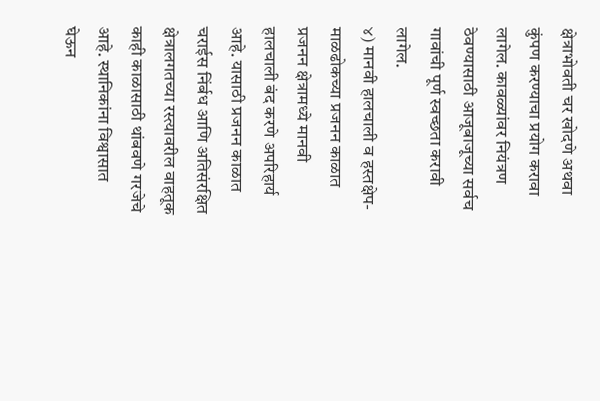क्षेत्राभोवती चर खोदणे अथवा कुंपण करण्याचा प्रयोग करावा लागेल. कावळ्यांवर नियंत्रण ठेवण्यासाठी आजूबाजूच्या सर्वच गावांची पूर्ण स्वच्छता करावी लागेल.
४) मानवी हालचाली व हस्तक्षेप- माळढोकच्या प्रजनन काळात प्रजनन क्षेत्रामध्ये मानवी हालचाली बंद करणे अपरिहार्य आहे. यासाठी प्रजनन काळात चराईस निंर्बध आणि अतिसंरक्षित क्षेत्रालगतच्या रस्त्यावरील वाहतूक काही काळासाठी थांबवणे गरजेचे आहे. स्थानिकांना विश्वासात घेऊन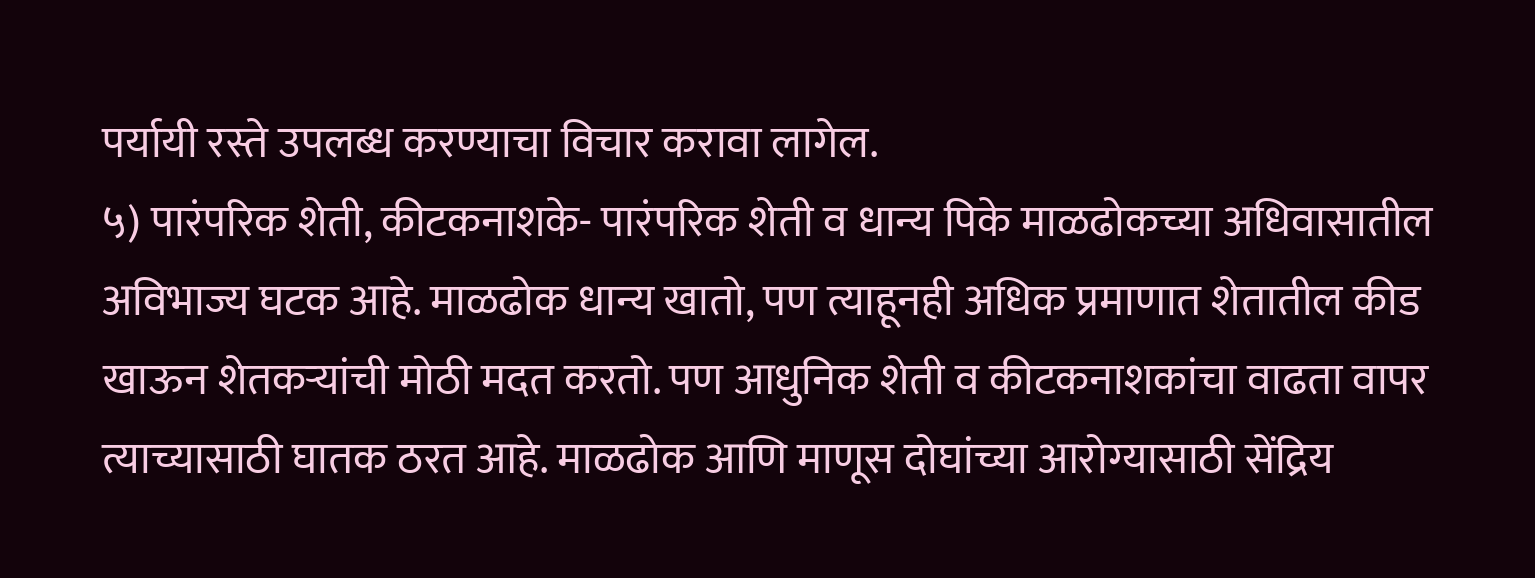पर्यायी रस्ते उपलब्ध करण्याचा विचार करावा लागेल.
५) पारंपरिक शेती, कीटकनाशके- पारंपरिक शेती व धान्य पिके माळढोकच्या अधिवासातील अविभाज्य घटक आहे. माळढोक धान्य खातो, पण त्याहूनही अधिक प्रमाणात शेतातील कीड खाऊन शेतकऱ्यांची मोठी मदत करतो. पण आधुनिक शेती व कीटकनाशकांचा वाढता वापर त्याच्यासाठी घातक ठरत आहे. माळढोक आणि माणूस दोघांच्या आरोग्यासाठी सेंद्रिय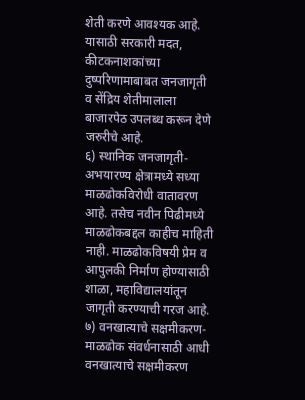शेती करणे आवश्यक आहे.
यासाठी सरकारी मदत, कीटकनाशकांच्या दुष्परिणामाबाबत जनजागृती व सेंद्रिय शेतीमालाला बाजारपेठ उपलब्ध करून देणे जरुरीचे आहे.
६) स्थानिक जनजागृती- अभयारण्य क्षेत्रामध्ये सध्या माळढोकविरोधी वातावरण आहे. तसेच नवीन पिढीमध्ये माळढोकबद्दल काहीच माहिती नाही. माळढोकविषयी प्रेम व आपुलकी निर्माण होण्यासाठी शाळा, महाविद्यालयांतून जागृती करण्याची गरज आहे.
७) वनखात्याचे सक्षमीकरण- माळढोक संवर्धनासाठी आधी वनखात्याचे सक्षमीकरण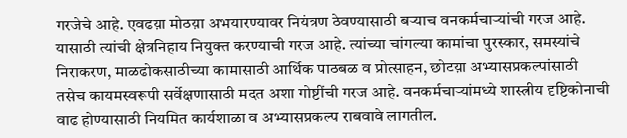गरजेचे आहे. एवढय़ा मोठय़ा अभयारण्यावर नियंत्रण ठेवण्यासाठी बऱ्याच वनकर्मचाऱ्यांची गरज आहे. यासाठी त्यांची क्षेत्रनिहाय नियुक्त करण्याची गरज आहे. त्यांच्या चांगल्या कामांचा पुरस्कार, समस्यांचे निराकरण, माळढोकसाठीच्या कामासाठी आर्थिक पाठबळ व प्रोत्साहन, छोटय़ा अभ्यासप्रकल्पांसाठी तसेच कायमस्वरूपी सर्वेक्षणासाठी मदत अशा गोष्टींची गरज आहे. वनकर्मचाऱ्यांमध्ये शास्त्रीय दृष्टिकोनाची वाढ होण्यासाठी नियमित कार्यशाळा व अभ्यासप्रकल्प राबवावे लागतील.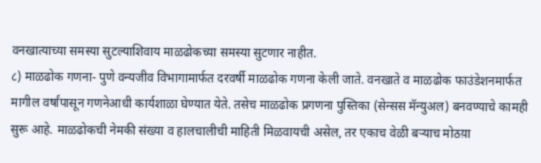वनखात्याच्या समस्या सुटल्याशिवाय माळढोकच्या समस्या सुटणार नाहीत.
८) माळढोक गणना- पुणे वन्यजीव विभागामार्फत दरवर्षी माळढोक गणना केली जाते. वनखाते व माळढोक फाउंडेशनमार्फत मागील वर्षांपासून गणनेआधी कार्यशाळा घेण्यात येते. तसेच माळढोक प्रगणना पुस्तिका (सेन्सस मॅन्युअल) बनवण्याचे कामही सुरू आहे. माळढोकची नेमकी संख्या व हालचालीची माहिती मिळवायची असेल, तर एकाच वेळी बऱ्याच मोठय़ा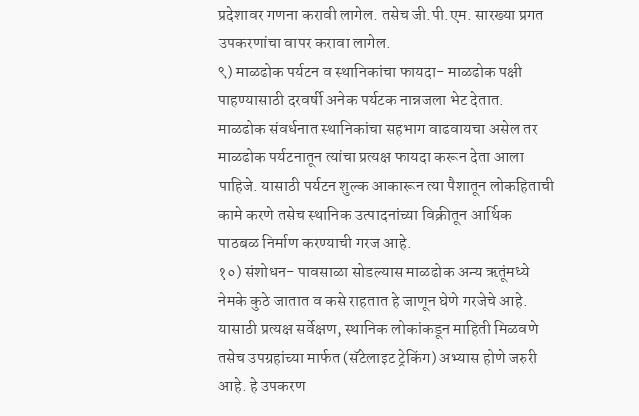प्रदेशावर गणना करावी लागेल. तसेच जी.पी.एम. सारख्या प्रगत उपकरणांचा वापर करावा लागेल.
९) माळढोक पर्यटन व स्थानिकांचा फायदा- माळढोक पक्षी पाहण्यासाठी दरवर्षी अनेक पर्यटक नान्नजला भेट देतात. माळढोक संवर्धनात स्थानिकांचा सहभाग वाढवायचा असेल तर माळढोक पर्यटनातून त्यांचा प्रत्यक्ष फायदा करून देता आला पाहिजे. यासाठी पर्यटन शुल्क आकारून त्या पैशातून लोकहिताची कामे करणे तसेच स्थानिक उत्पादनांच्या विक्रीतून आर्थिक पाठबळ निर्माण करण्याची गरज आहे.
१०) संशोधन- पावसाळा सोडल्यास माळढोक अन्य ऋतूंमध्ये नेमके कुठे जातात व कसे राहतात हे जाणून घेणे गरजेचे आहे. यासाठी प्रत्यक्ष सर्वेक्षण, स्थानिक लोकांकडून माहिती मिळवणे तसेच उपग्रहांच्या मार्फत (सॅटेलाइट ट्रेकिंग) अभ्यास होणे जरुरी आहे. हे उपकरण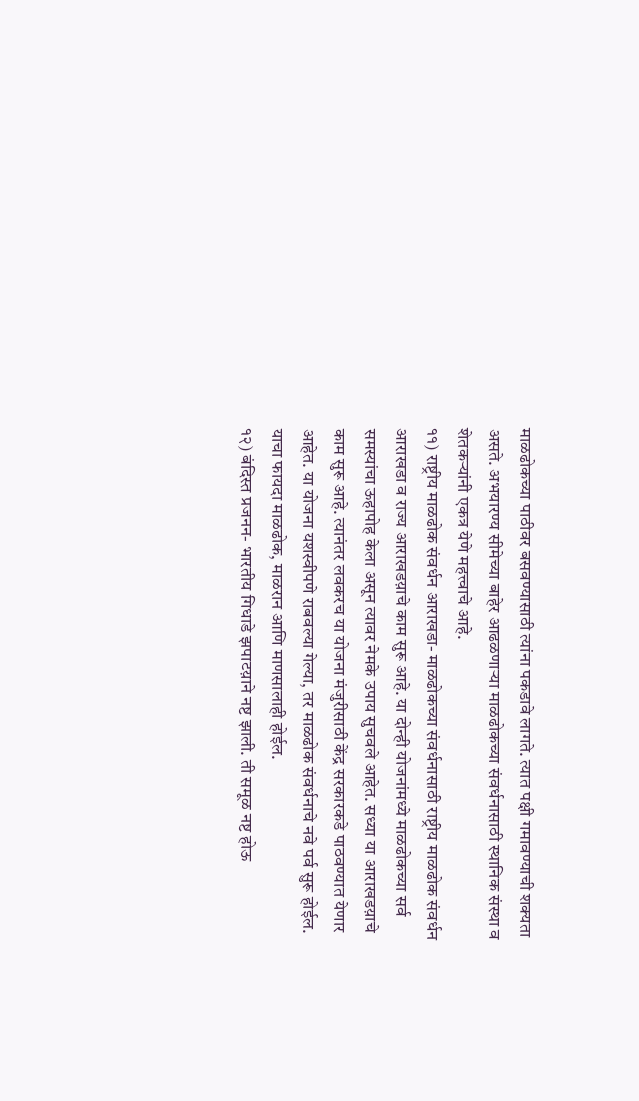माळढोकच्या पाठीवर बसवण्यासाठी त्यांना पकडावे लागते. त्यात पक्षी गमावण्याची शक्यता असते. अभयारण्य सीमेच्या बाहेर आढळणाऱ्या माळढोकच्या संवर्धनासाठी स्थानिक संस्था व शेतकऱ्यांनी एकत्र येणे महत्त्वाचे आहे.
११) राष्ट्रीय माळढोक संवर्धन आराखडा- माळढोकच्या संवर्धनासाठी राष्ट्रीय माळढोक संवर्धन आराखडा व राज्य आराखडय़ाचे काम सुरू आहे. या दोन्ही योजनांमध्ये माळढोकच्या सर्व समस्यांचा ऊहापोह केला असून त्यावर नेमके उपाय सुचवले आहेत. सध्या या आराखडय़ाचे काम सुरू आहे. त्यानंतर लवकरच या योजना मंजुरीसाठी केंद्र सरकारकडे पाठवण्यात येणार आहेत. या योजना यशस्वीपणे राबवल्या गेल्या, तर माळढोक संवर्धनाचे नवे पर्व सुरू होईल. याचा फायदा माळढोक, माळरान आणि माणसालाही होईल.
१२) बंदिस्त प्रजनन- भारतीय गिधाडे झपाटय़ाने नष्ट झाली. ती समूळ नष्ट होऊ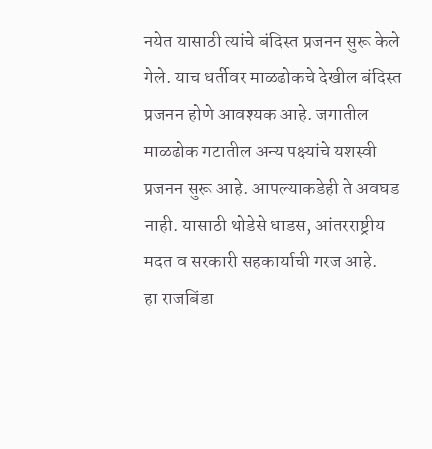नयेत यासाठी त्यांचे बंदिस्त प्रजनन सुरू केले गेले. याच धर्तीवर माळढोकचे देखील बंदिस्त प्रजनन होणे आवश्यक आहे. जगातील माळढोक गटातील अन्य पक्ष्यांचे यशस्वी प्रजनन सुरू आहे. आपल्याकडेही ते अवघड नाही. यासाठी थोडेसे धाडस, आंतरराष्ट्रीय मदत व सरकारी सहकार्याची गरज आहे.
हा राजबिंडा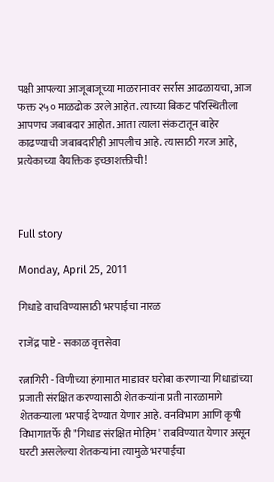पक्षी आपल्या आजूबाजूच्या माळरानावर सर्रास आढळायचा, आज फक्त २५० माळढोक उरले आहेत. त्याच्या बिकट परिस्थितीला आपणच जबाबदार आहोत. आता त्याला संकटातून बाहेर काढण्याची जबाबदारीही आपलीच आहे. त्यासाठी गरज आहे, प्रत्येकाच्या वैयक्तिक इच्छाशक्तीची!



Full story

Monday, April 25, 2011

गिधाडे वाचविण्यासाठी भरपाईचा नारळ

राजेंद्र पाष्टे - सकाळ वृत्तसेवा

रत्नागिरी - विणीच्या हंगामात माडावर घरोबा करणाऱ्या गिधाडांच्या प्रजाती संरक्षित करण्यासाठी शेतकऱ्यांना प्रती नारळामागे शेतकऱ्याला भरपाई देण्यात येणार आहे. वनविभाग आणि कृषी विभागातर्फे ही "गिधाड संरक्षित मोहिम' राबविण्यात येणार असून घरटी असलेल्या शेतकऱ्यांना त्यामुळे भरपाईचा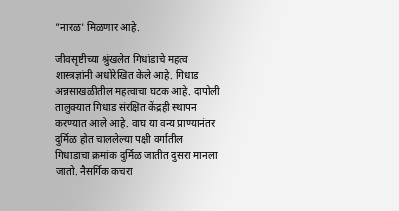"नारळ' मिळणार आहे.

जीवसृष्टीच्या श्रुंखलेत गिधांडाचे महत्व शास्त्रज्ञांनी अधोरेखित केले आहे. गिधाड अन्नसाखळीतील महत्वाचा घटक आहे. दापोली तालुक्‍यात गिधाड संरक्षित केंद्रही स्थापन करण्यात आले आहे. वाघ या वन्य प्राण्यानंतर दुर्मिळ होत चाललेल्या पक्षी वर्गातील गिधाडाचा क्रमांक दुर्मिळ जातीत दुसरा मानला जातो. नैसर्गिक कचरा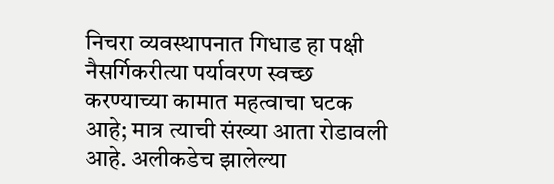निचरा व्यवस्थापनात गिधाड हा पक्षी नैसर्गिकरीत्या पर्यावरण स्वच्छ करण्याच्या कामात महत्वाचा घटक आहे; मात्र त्याची संख्या आता रोडावली आहे. अलीकडेच झालेल्या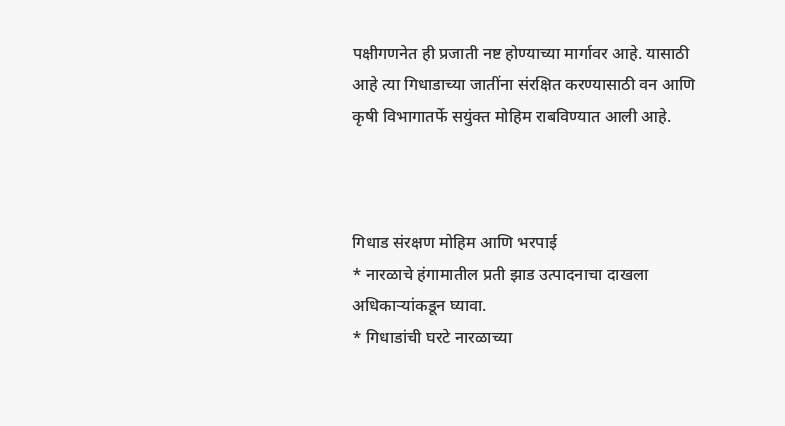पक्षीगणनेत ही प्रजाती नष्ट होण्याच्या मार्गावर आहे. यासाठी आहे त्या गिधाडाच्या जातींना संरक्षित करण्यासाठी वन आणि कृषी विभागातर्फे सयुंक्त मोहिम राबविण्यात आली आहे.



गिधाड संरक्षण मोहिम आणि भरपाई
* नारळाचे हंगामातील प्रती झाड उत्पादनाचा दाखला अधिकाऱ्यांकडून घ्यावा.
* गिधाडांची घरटे नारळाच्या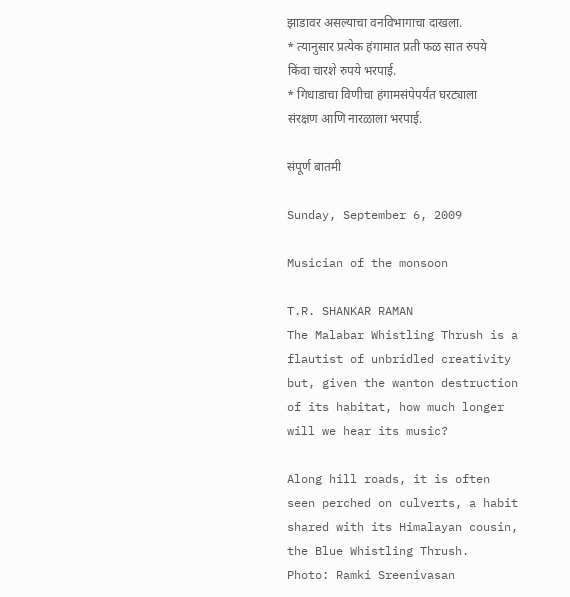झाडावर असल्याचा वनविभागाचा दाखला.
* त्यानुसार प्रत्येक हंगामात प्रती फळ सात रुपये किंवा चारशे रुपये भरपाई.
* गिधाडाचा विणीचा हंगामसंपेपर्यंत घरट्याला संरक्षण आणि नारळाला भरपाई.

संपूर्ण बातमी

Sunday, September 6, 2009

Musician of the monsoon

T.R. SHANKAR RAMAN
The Malabar Whistling Thrush is a flautist of unbridled creativity but, given the wanton destruction of its habitat, how much longer will we hear its music?

Along hill roads, it is often seen perched on culverts, a habit shared with its Himalayan cousin, the Blue Whistling Thrush.
Photo: Ramki Sreenivasan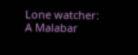Lone watcher: A Malabar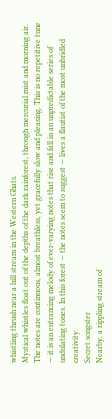whistling thrush near a hill stream in the Western Ghats.
Mystical whistles float out of the depths of the dark rainforest, through mercurial mist and morning air. The notes are continuous, almost breathless, yet gracefully slow and pleasing. This is no repetitive tune — it is an entrancing melody of ever-varying notes that rise and fall in an unpredictable series of undulating tones. In this forest — the notes seem to suggest — lives a flautist of the most unbridled creativity.
Secret songster
Nearby, a rippling stream of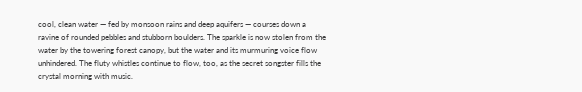cool, clean water — fed by monsoon rains and deep aquifers — courses down a ravine of rounded pebbles and stubborn boulders. The sparkle is now stolen from the water by the towering forest canopy, but the water and its murmuring voice flow unhindered. The fluty whistles continue to flow, too, as the secret songster fills the crystal morning with music.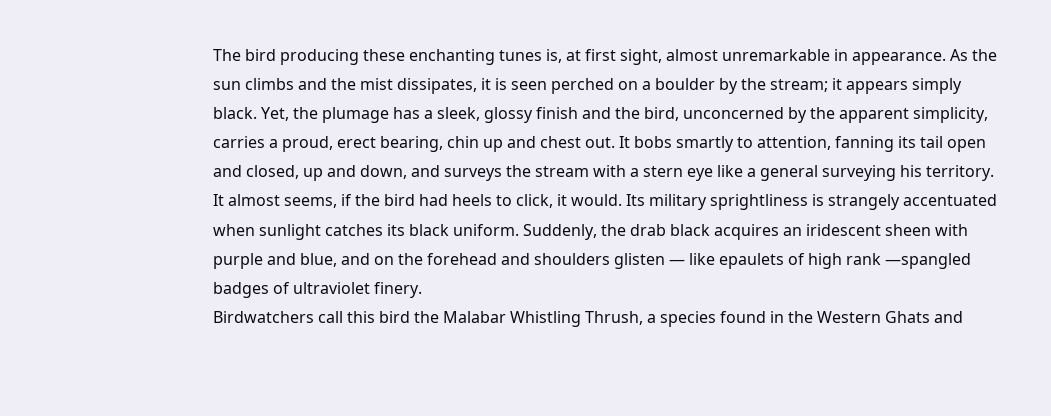The bird producing these enchanting tunes is, at first sight, almost unremarkable in appearance. As the sun climbs and the mist dissipates, it is seen perched on a boulder by the stream; it appears simply black. Yet, the plumage has a sleek, glossy finish and the bird, unconcerned by the apparent simplicity, carries a proud, erect bearing, chin up and chest out. It bobs smartly to attention, fanning its tail open and closed, up and down, and surveys the stream with a stern eye like a general surveying his territory. It almost seems, if the bird had heels to click, it would. Its military sprightliness is strangely accentuated when sunlight catches its black uniform. Suddenly, the drab black acquires an iridescent sheen with purple and blue, and on the forehead and shoulders glisten — like epaulets of high rank —spangled badges of ultraviolet finery.
Birdwatchers call this bird the Malabar Whistling Thrush, a species found in the Western Ghats and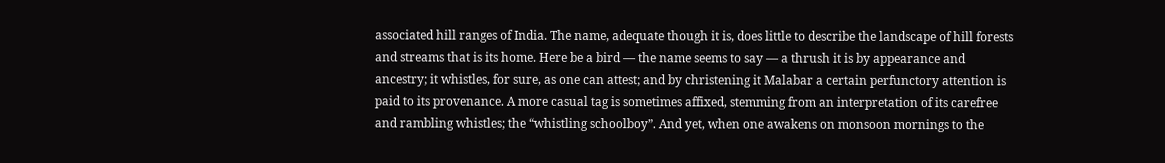associated hill ranges of India. The name, adequate though it is, does little to describe the landscape of hill forests and streams that is its home. Here be a bird — the name seems to say — a thrush it is by appearance and ancestry; it whistles, for sure, as one can attest; and by christening it Malabar a certain perfunctory attention is paid to its provenance. A more casual tag is sometimes affixed, stemming from an interpretation of its carefree and rambling whistles; the “whistling schoolboy”. And yet, when one awakens on monsoon mornings to the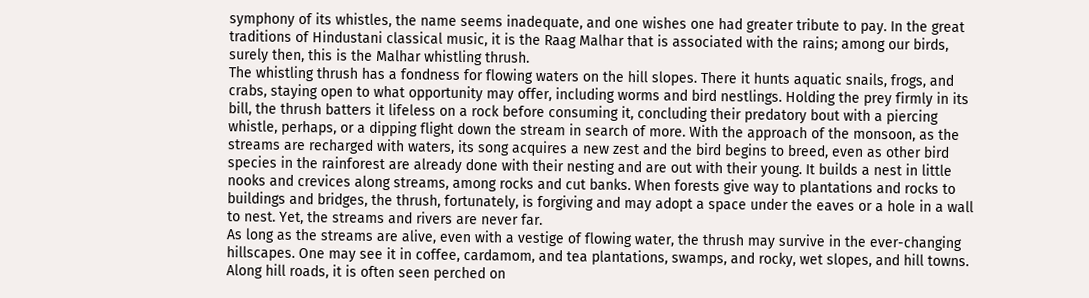symphony of its whistles, the name seems inadequate, and one wishes one had greater tribute to pay. In the great traditions of Hindustani classical music, it is the Raag Malhar that is associated with the rains; among our birds, surely then, this is the Malhar whistling thrush.
The whistling thrush has a fondness for flowing waters on the hill slopes. There it hunts aquatic snails, frogs, and crabs, staying open to what opportunity may offer, including worms and bird nestlings. Holding the prey firmly in its bill, the thrush batters it lifeless on a rock before consuming it, concluding their predatory bout with a piercing whistle, perhaps, or a dipping flight down the stream in search of more. With the approach of the monsoon, as the streams are recharged with waters, its song acquires a new zest and the bird begins to breed, even as other bird species in the rainforest are already done with their nesting and are out with their young. It builds a nest in little nooks and crevices along streams, among rocks and cut banks. When forests give way to plantations and rocks to buildings and bridges, the thrush, fortunately, is forgiving and may adopt a space under the eaves or a hole in a wall to nest. Yet, the streams and rivers are never far.
As long as the streams are alive, even with a vestige of flowing water, the thrush may survive in the ever-changing hillscapes. One may see it in coffee, cardamom, and tea plantations, swamps, and rocky, wet slopes, and hill towns. Along hill roads, it is often seen perched on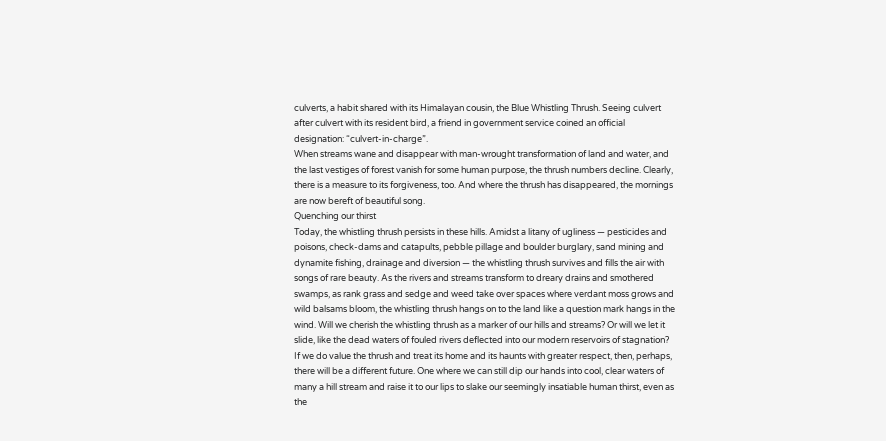culverts, a habit shared with its Himalayan cousin, the Blue Whistling Thrush. Seeing culvert after culvert with its resident bird, a friend in government service coined an official designation: “culvert-in-charge”.
When streams wane and disappear with man-wrought transformation of land and water, and the last vestiges of forest vanish for some human purpose, the thrush numbers decline. Clearly, there is a measure to its forgiveness, too. And where the thrush has disappeared, the mornings are now bereft of beautiful song.
Quenching our thirst
Today, the whistling thrush persists in these hills. Amidst a litany of ugliness — pesticides and poisons, check-dams and catapults, pebble pillage and boulder burglary, sand mining and dynamite fishing, drainage and diversion — the whistling thrush survives and fills the air with songs of rare beauty. As the rivers and streams transform to dreary drains and smothered swamps, as rank grass and sedge and weed take over spaces where verdant moss grows and wild balsams bloom, the whistling thrush hangs on to the land like a question mark hangs in the wind. Will we cherish the whistling thrush as a marker of our hills and streams? Or will we let it slide, like the dead waters of fouled rivers deflected into our modern reservoirs of stagnation? If we do value the thrush and treat its home and its haunts with greater respect, then, perhaps, there will be a different future. One where we can still dip our hands into cool, clear waters of many a hill stream and raise it to our lips to slake our seemingly insatiable human thirst, even as the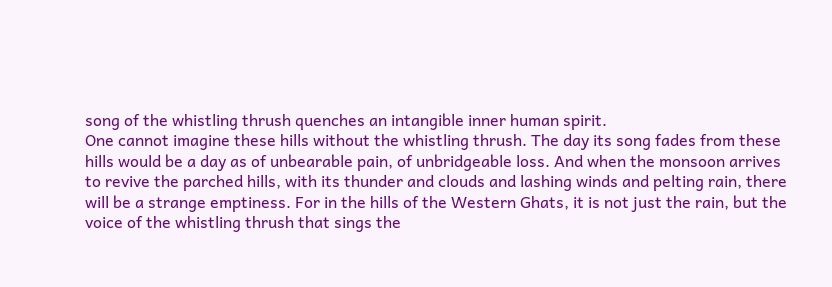song of the whistling thrush quenches an intangible inner human spirit.
One cannot imagine these hills without the whistling thrush. The day its song fades from these hills would be a day as of unbearable pain, of unbridgeable loss. And when the monsoon arrives to revive the parched hills, with its thunder and clouds and lashing winds and pelting rain, there will be a strange emptiness. For in the hills of the Western Ghats, it is not just the rain, but the voice of the whistling thrush that sings the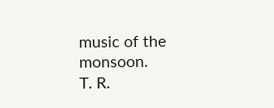music of the monsoon.
T. R.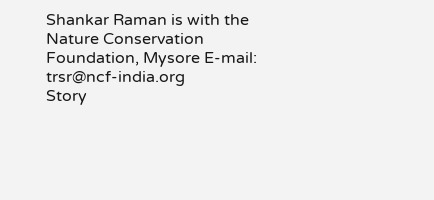Shankar Raman is with the Nature Conservation Foundation, Mysore E-mail: trsr@ncf-india.org
Story